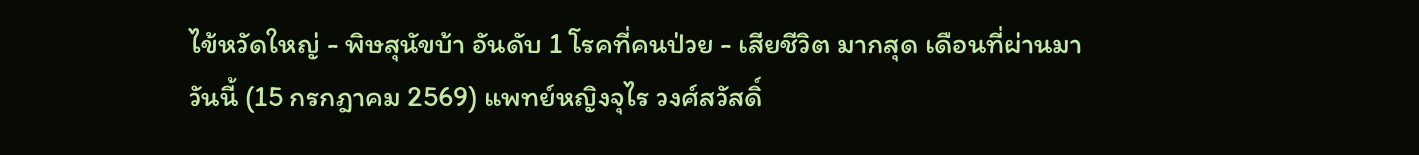ไข้หวัดใหญ่ - พิษสุนัขบ้า อันดับ 1 โรคที่คนป่วย - เสียชีวิต มากสุด เดือนที่ผ่านมา
วันนี้ (15 กรกฎาคม 2569) แพทย์หญิงจุไร วงศ์สวัสดิ์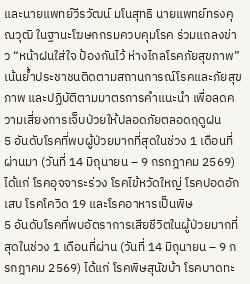และนายแพทย์วีรวัฒน์ มโนสุทธิ นายแพทย์ทรงคุณวุฒิ ในฐานะโฆษกกรมควบคุมโรค ร่วมแถลงข่าว “หน้าฝนใส่ใจ ป้องกันไว้ ห่างไกลโรคภัยสุขภาพ” เน้นย้ำประชาชนติดตามสถานการณ์โรคและภัยสุขภาพ และปฏิบัติตามมาตรการคำแนะนำ เพื่อลดความเสี่ยงการเจ็บป่วยให้ปลอดภัยตลอดฤดูฝน
5 อันดับโรคที่พบผู้ป่วยมากที่สุดในช่วง 1 เดือนที่ผ่านมา (วันที่ 14 มิถุนายน – 9 กรกฎาคม 2569) ได้แก่ โรคอุจจาระร่วง โรคไข้หวัดใหญ่ โรคปอดอักเสบ โรคโควิด 19 และโรคอาหารเป็นพิษ
5 อันดับโรคที่พบอัตราการเสียชีวิตในผู้ป่วยมากที่สุดในช่วง 1 เดือนที่ผ่าน (วันที่ 14 มิถุนายน – 9 กรกฎาคม 2569) ได้แก่ โรคพิษสุนัขบ้า โรคบาดทะ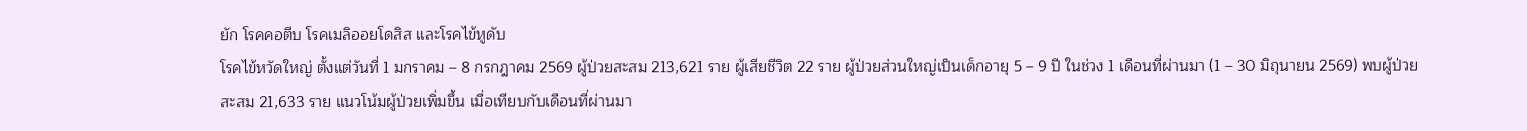ยัก โรคคอตีบ โรคเมลิออยโดสิส และโรคไข้หูดับ
โรคไข้หวัดใหญ่ ตั้งแต่วันที่ 1 มกราคม – 8 กรกฎาคม 2569 ผู้ป่วยสะสม 213,621 ราย ผู้เสียชีวิต 22 ราย ผู้ป่วยส่วนใหญ่เป็นเด็กอายุ 5 – 9 ปี ในช่วง 1 เดือนที่ผ่านมา (1 – 30 มิถุนายน 2569) พบผู้ป่วยสะสม 21,633 ราย แนวโน้มผู้ป่วยเพิ่มขึ้น เมื่อเทียบกับเดือนที่ผ่านมา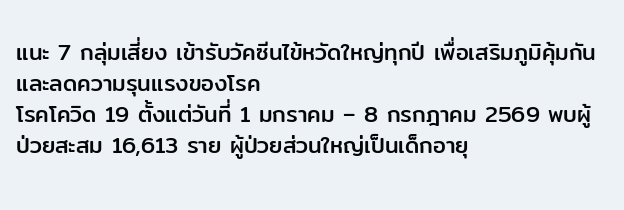แนะ 7 กลุ่มเสี่ยง เข้ารับวัคซีนไข้หวัดใหญ่ทุกปี เพื่อเสริมภูมิคุ้มกันและลดความรุนแรงของโรค
โรคโควิด 19 ตั้งแต่วันที่ 1 มกราคม – 8 กรกฎาคม 2569 พบผู้ป่วยสะสม 16,613 ราย ผู้ป่วยส่วนใหญ่เป็นเด็กอายุ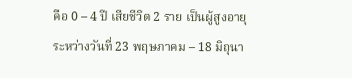คือ 0 – 4 ปี เสียชีวิต 2 ราย เป็นผู้สูงอายุ ระหว่างวันที่ 23 พฤษภาคม – 18 มิถุนา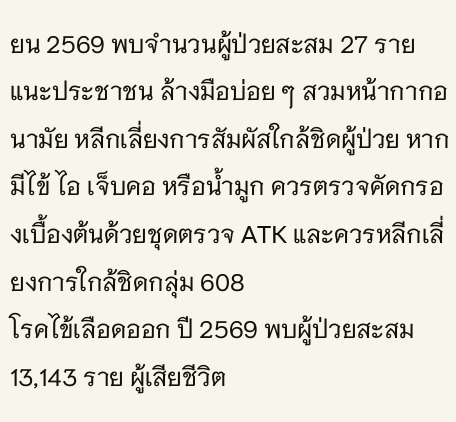ยน 2569 พบจำนวนผู้ป่วยสะสม 27 ราย แนะประชาชน ล้างมือบ่อย ๆ สวมหน้ากากอนามัย หลีกเลี่ยงการสัมผัสใกล้ชิดผู้ป่วย หากมีไข้ ไอ เจ็บคอ หรือน้ำมูก ควรตรวจคัดกรองเบื้องต้นด้วยชุดตรวจ ATK และควรหลีกเลี่ยงการใกล้ชิดกลุ่ม 608
โรคไข้เลือดออก ปี 2569 พบผู้ป่วยสะสม 13,143 ราย ผู้เสียชีวิต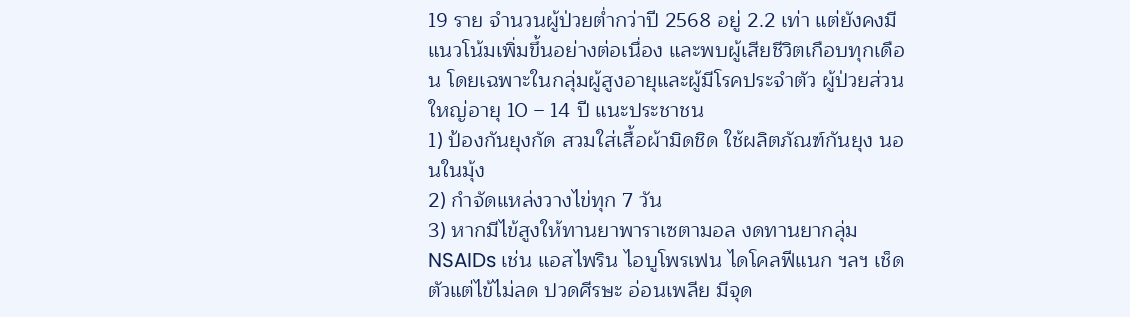19 ราย จำนวนผู้ป่วยต่ำกว่าปี 2568 อยู่ 2.2 เท่า แต่ยังคงมีแนวโน้มเพิ่มขึ้นอย่างต่อเนื่อง และพบผู้เสียชีวิตเกือบทุกเดือน โดยเฉพาะในกลุ่มผู้สูงอายุและผู้มีโรคประจำตัว ผู้ป่วยส่วนใหญ่อายุ 10 – 14 ปี แนะประชาชน
1) ป้องกันยุงกัด สวมใส่เสื้อผ้ามิดชิด ใช้ผลิตภัณฑ์กันยุง นอนในมุ้ง
2) กำจัดแหล่งวางไข่ทุก 7 วัน
3) หากมีไข้สูงให้ทานยาพาราเซตามอล งดทานยากลุ่ม NSAIDs เช่น แอสไพริน ไอบูโพรเฟน ไดโคลฟีแนก ฯลฯ เช็ดตัวแต่ไข้ไม่ลด ปวดศีรษะ อ่อนเพลีย มีจุด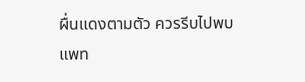ผื่นแดงตามตัว ควรรีบไปพบแพท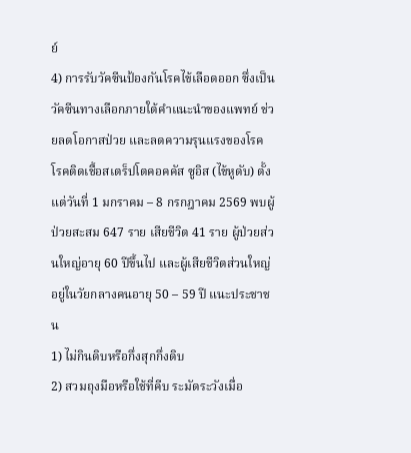ย์
4) การรับวัคซีนป้องกันโรคไข้เลือดออก ซึ่งเป็นวัคซีนทางเลือกภายใต้คำแนะนำของแพทย์ ช่วยลดโอกาสป่วย และลดความรุนแรงของโรค
โรคติดเชื้อสเตร็ปโตคอคคัส ซูอิส (ไข้หูดับ) ตั้งแต่วันที่ 1 มกราคม – 8 กรกฎาคม 2569 พบผู้ป่วยสะสม 647 ราย เสียชีวิต 41 ราย ผู้ป่วยส่วนใหญ่อายุ 60 ปีขึ้นไป และผู้เสียชีวิตส่วนใหญ่อยู่ในวัยกลางคนอายุ 50 – 59 ปี แนะประชาชน
1) ไม่กินดิบหรือกึ่งสุกกึ่งดิบ
2) สวมถุงมือหรือใช้ที่คีบ ระมัดระวังเมื่อ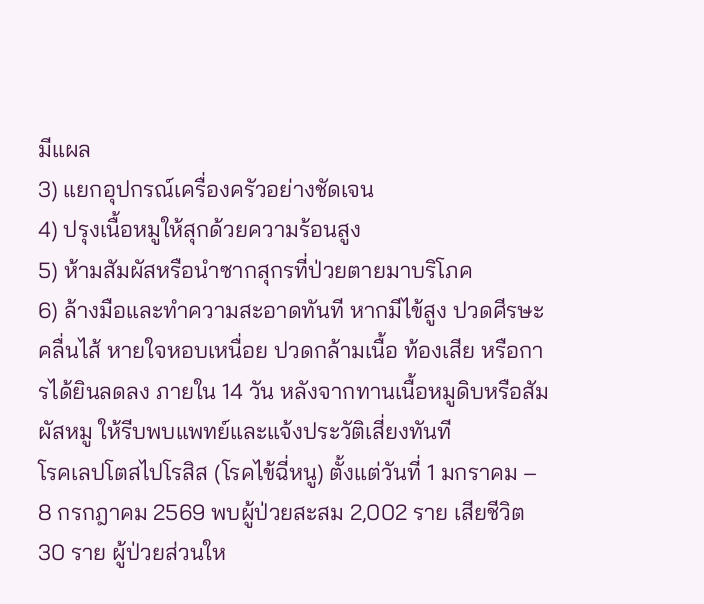มีแผล
3) แยกอุปกรณ์เครื่องครัวอย่างชัดเจน
4) ปรุงเนื้อหมูให้สุกด้วยความร้อนสูง
5) ห้ามสัมผัสหรือนำซากสุกรที่ป่วยตายมาบริโภค
6) ล้างมือและทำความสะอาดทันที หากมีไข้สูง ปวดศีรษะ คลื่นไส้ หายใจหอบเหนื่อย ปวดกล้ามเนื้อ ท้องเสีย หรือการได้ยินลดลง ภายใน 14 วัน หลังจากทานเนื้อหมูดิบหรือสัมผัสหมู ให้รีบพบแพทย์และแจ้งประวัติเสี่ยงทันที
โรคเลปโตสไปโรสิส (โรคไข้ฉี่หนู) ตั้งแต่วันที่ 1 มกราคม – 8 กรกฎาคม 2569 พบผู้ป่วยสะสม 2,002 ราย เสียชีวิต 30 ราย ผู้ป่วยส่วนให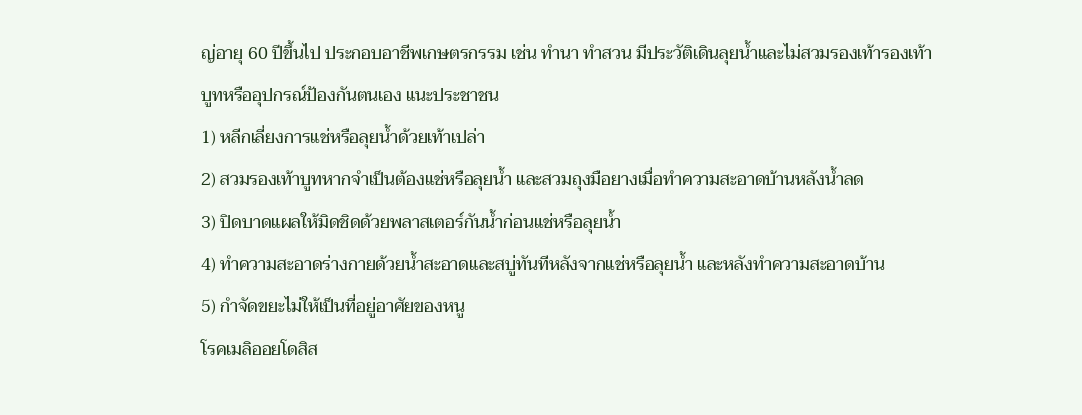ญ่อายุ 60 ปีขึ้นไป ประกอบอาชีพเกษตรกรรม เช่น ทำนา ทำสวน มีประวัติเดินลุยน้ำและไม่สวมรองเท้ารองเท้าบูทหรืออุปกรณ์ป้องกันตนเอง แนะประชาชน
1) หลีกเลี่ยงการแช่หรือลุยน้ำด้วยเท้าเปล่า
2) สวมรองเท้าบูทหากจำเป็นต้องแช่หรือลุยน้ำ และสวมถุงมือยางเมื่อทำความสะอาดบ้านหลังน้ำลด
3) ปิดบาดแผลให้มิดชิดด้วยพลาสเตอร์กันน้ำก่อนแช่หรือลุยน้ำ
4) ทำความสะอาดร่างกายด้วยน้ำสะอาดและสบู่ทันทีหลังจากแช่หรือลุยน้ำ และหลังทำความสะอาดบ้าน
5) กำจัดขยะไม่ให้เป็นที่อยู่อาศัยของหนู
โรคเมลิออยโดสิส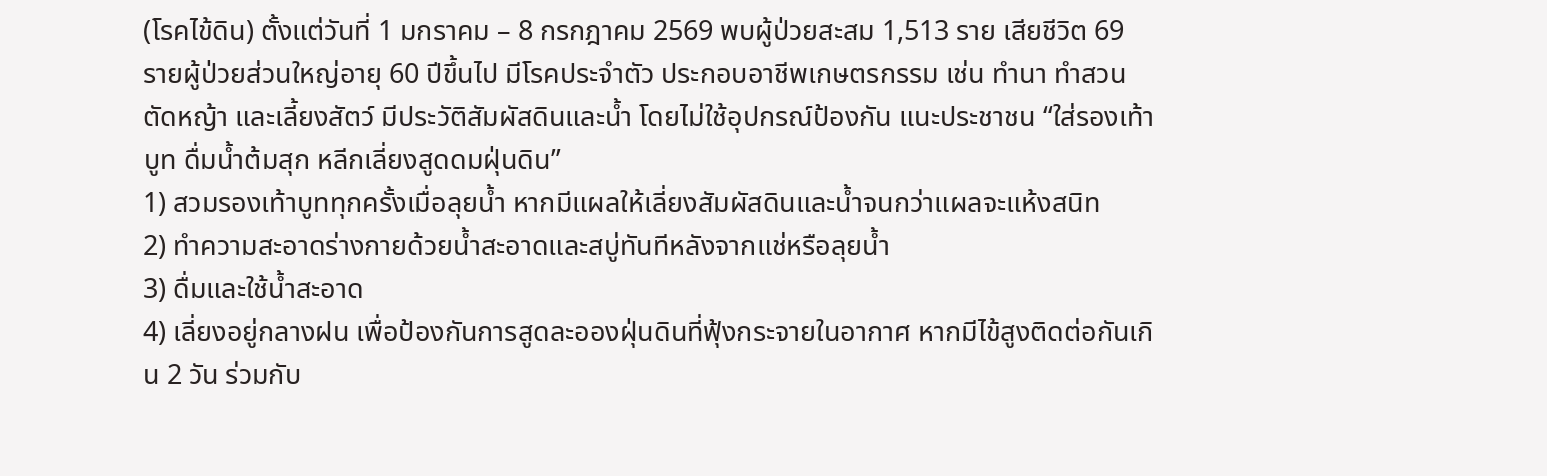(โรคไข้ดิน) ตั้งแต่วันที่ 1 มกราคม – 8 กรกฎาคม 2569 พบผู้ป่วยสะสม 1,513 ราย เสียชีวิต 69 รายผู้ป่วยส่วนใหญ่อายุ 60 ปีขึ้นไป มีโรคประจำตัว ประกอบอาชีพเกษตรกรรม เช่น ทำนา ทำสวน ตัดหญ้า และเลี้ยงสัตว์ มีประวัติสัมผัสดินและน้ำ โดยไม่ใช้อุปกรณ์ป้องกัน แนะประชาชน “ใส่รองเท้าบูท ดื่มน้ำต้มสุก หลีกเลี่ยงสูดดมฝุ่นดิน”
1) สวมรองเท้าบูททุกครั้งเมื่อลุยน้ำ หากมีแผลให้เลี่ยงสัมผัสดินและน้ำจนกว่าแผลจะแห้งสนิท
2) ทำความสะอาดร่างกายด้วยน้ำสะอาดและสบู่ทันทีหลังจากแช่หรือลุยน้ำ
3) ดื่มและใช้น้ำสะอาด
4) เลี่ยงอยู่กลางฝน เพื่อป้องกันการสูดละอองฝุ่นดินที่ฟุ้งกระจายในอากาศ หากมีไข้สูงติดต่อกันเกิน 2 วัน ร่วมกับ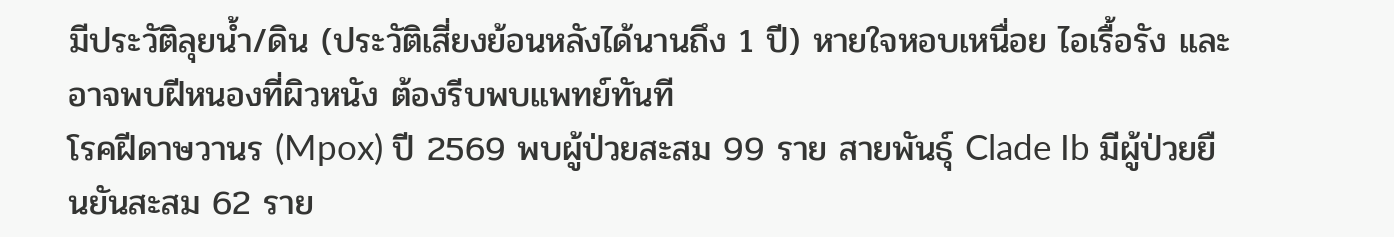มีประวัติลุยน้ำ/ดิน (ประวัติเสี่ยงย้อนหลังได้นานถึง 1 ปี) หายใจหอบเหนื่อย ไอเรื้อรัง และอาจพบฝีหนองที่ผิวหนัง ต้องรีบพบแพทย์ทันที
โรคฝีดาษวานร (Mpox) ปี 2569 พบผู้ป่วยสะสม 99 ราย สายพันธุ์ Clade Ib มีผู้ป่วยยืนยันสะสม 62 ราย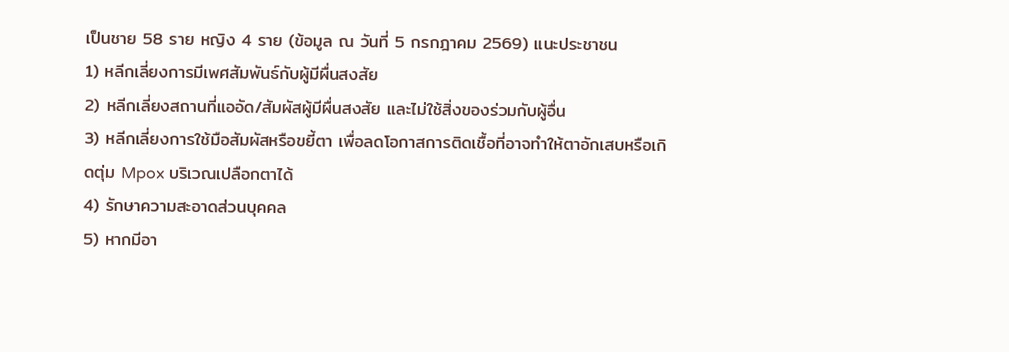เป็นชาย 58 ราย หญิง 4 ราย (ข้อมูล ณ วันที่ 5 กรกฎาคม 2569) แนะประชาชน
1) หลีกเลี่ยงการมีเพศสัมพันธ์กับผู้มีผื่นสงสัย
2) หลีกเลี่ยงสถานที่แออัด/สัมผัสผู้มีผื่นสงสัย และไม่ใช้สิ่งของร่วมกับผู้อื่น
3) หลีกเลี่ยงการใช้มือสัมผัสหรือขยี้ตา เพื่อลดโอกาสการติดเชื้อที่อาจทำให้ตาอักเสบหรือเกิดตุ่ม Mpox บริเวณเปลือกตาได้
4) รักษาความสะอาดส่วนบุคคล
5) หากมีอา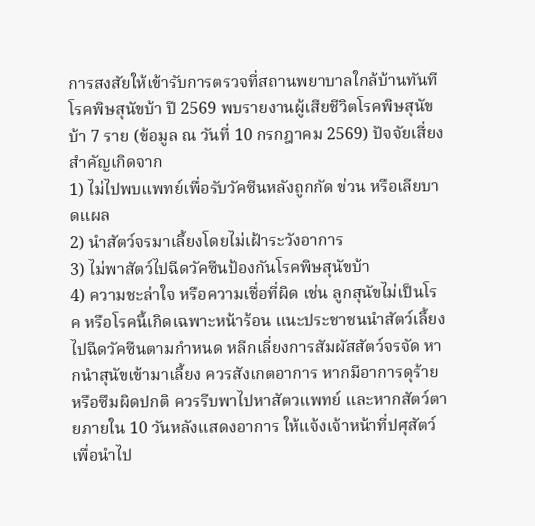การสงสัยให้เข้ารับการตรวจที่สถานพยาบาลใกล้บ้านทันที
โรคพิษสุนัขบ้า ปี 2569 พบรายงานผู้เสียชีวิตโรคพิษสุนัขบ้า 7 ราย (ข้อมูล ณ วันที่ 10 กรกฎาคม 2569) ปัจจัยเสี่ยงสำคัญเกิดจาก
1) ไม่ไปพบแพทย์เพื่อรับวัคซีนหลังถูกกัด ข่วน หรือเลียบาดแผล
2) นำสัตว์จรมาเลี้ยงโดยไม่เฝ้าระวังอาการ
3) ไม่พาสัตว์ไปฉีดวัคซีนป้องกันโรคพิษสุนัขบ้า
4) ความชะล่าใจ หรือความเชื่อที่ผิด เช่น ลูกสุนัขไม่เป็นโรค หรือโรคนี้เกิดเฉพาะหน้าร้อน แนะประชาชนนำสัตว์เลี้ยงไปฉีดวัคซีนตามกำหนด หลีกเลี่ยงการสัมผัสสัตว์จรจัด หากนำสุนัขเข้ามาเลี้ยง ควรสังเกตอาการ หากมีอาการดุร้าย หรือซึมผิดปกติ ควรรีบพาไปหาสัตวแพทย์ และหากสัตว์ตายภายใน 10 วันหลังแสดงอาการ ให้แจ้งเจ้าหน้าที่ปศุสัตว์ เพื่อนำไป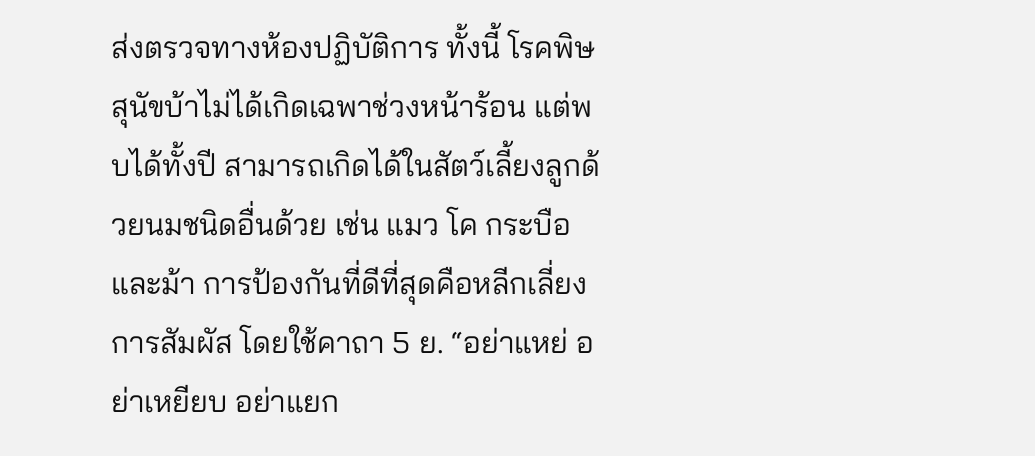ส่งตรวจทางห้องปฏิบัติการ ทั้งนี้ โรคพิษสุนัขบ้าไม่ได้เกิดเฉพาช่วงหน้าร้อน แต่พบได้ทั้งปี สามารถเกิดได้ในสัตว์เลี้ยงลูกด้วยนมชนิดอื่นด้วย เช่น แมว โค กระบือ และม้า การป้องกันที่ดีที่สุดคือหลีกเลี่ยงการสัมผัส โดยใช้คาถา 5 ย. “อย่าแหย่ อย่าเหยียบ อย่าแยก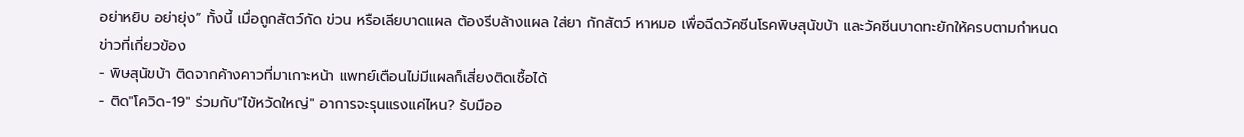อย่าหยิบ อย่ายุ่ง” ทั้งนี้ เมื่อถูกสัตว์กัด ข่วน หรือเลียบาดแผล ต้องรีบล้างแผล ใส่ยา กักสัตว์ หาหมอ เพื่อฉีดวัคซีนโรคพิษสุนัขบ้า และวัคซีนบาดทะยักให้ครบตามกำหนด
ข่าวที่เกี่ยวข้อง
- พิษสุนัขบ้า ติดจากค้างคาวที่มาเกาะหน้า แพทย์เตือนไม่มีแผลก็เสี่ยงติดเชื้อได้
- ติด"โควิด-19" ร่วมกับ"ไข้หวัดใหญ่" อาการจะรุนแรงแค่ไหน? รับมืออ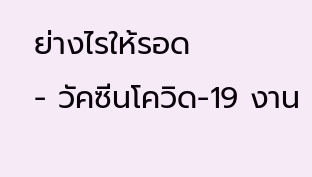ย่างไรให้รอด
- วัคซีนโควิด-19 งาน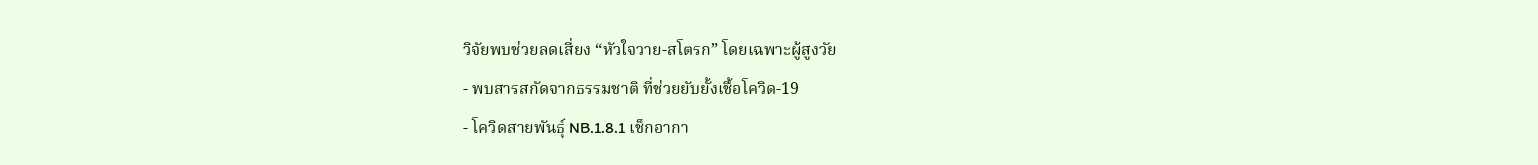วิจัยพบช่วยลดเสี่ยง “หัวใจวาย-สโตรก” โดยเฉพาะผู้สูงวัย
- พบสารสกัดจากธรรมชาติ ที่ช่วยยับยั้งเชื้อโควิด-19
- โควิดสายพันธุ์ NB.1.8.1 เช็กอากา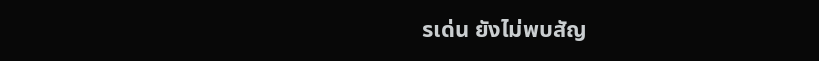รเด่น ยังไม่พบสัญ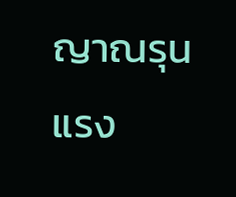ญาณรุนแรง